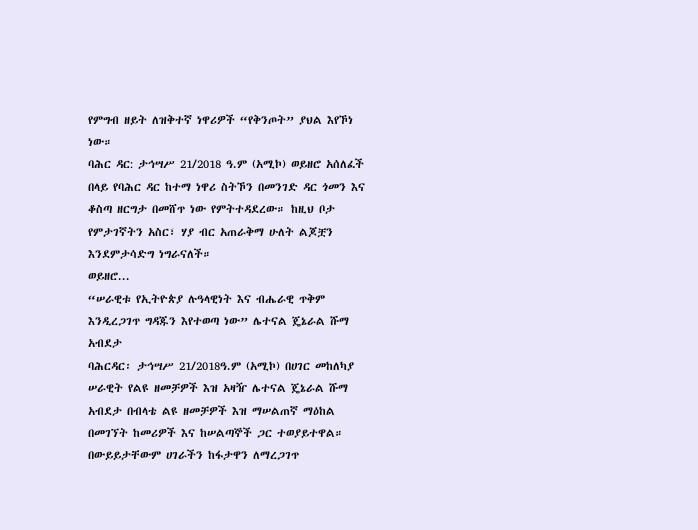የምግብ ዘይት ለዝቅተኛ ነዋሪዎች “የቅንጦት” ያህል እየኾነ ነው።
ባሕር ዳር: ታኅሣሥ 21/2018 ዓ.ም (አሚኮ) ወይዘሮ አሰለፈች በላይ የባሕር ዳር ከተማ ነዋሪ ስትኾን በመንገድ ዳር ጎመን እና ቆስጣ ዘርግታ በመሸጥ ነው የምትተዳደረው። ከዚህ ቦታ የምታገኛትን አስር፣ ሃያ ብር አጠራቅማ ሁለት ልጆቿን እንደምታሳድግ ነግራናለች።
ወይዘሮ...
“ሠራዊቱ የኢትዮጵያ ሉዓላዊነት እና ብሔራዊ ጥቅም እንዲረጋገጥ ግዳጁን እየተወጣ ነው” ሌተናል ጄኔራል ሹማ አብደታ
ባሕርዳር፡ ታኅሣሥ 21/2018ዓ.ም (አሚኮ) በሀገር መከለካያ ሠራዊት የልዩ ዘመቻዎች እዝ አዛዥ ሌተናል ጄኔራል ሹማ አብደታ በብላቴ ልዩ ዘመቻዎች እዝ ማሠልጠኛ ማዕከል በመገኘት ከመሪዎች እና ከሠልጣኞች ጋር ተወያይተዋል።
በውይይታቸውም ሀገራችን ከፋታዋን ለማረጋገጥ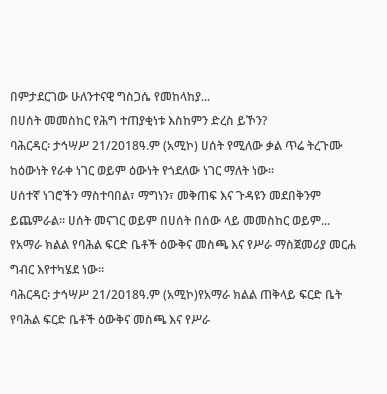በምታደርገው ሁለንተናዊ ግስጋሴ የመከላከያ...
በሀሰት መመስከር የሕግ ተጠያቂነቱ እስከምን ድረስ ይኾን?
ባሕርዳር፡ ታኅሣሥ 21/2018ዓ.ም (አሚኮ) ሀሰት የሚለው ቃል ጥሬ ትረጉሙ ከዕውነት የራቀ ነገር ወይም ዕውነት የጎደለው ነገር ማለት ነው፡፡
ሀሰተኛ ነገሮችን ማስተባበል፣ ማግነን፣ መቅጠፍ እና ጉዳዩን መደበቅንም ይጨምራል። ሀሰት መናገር ወይም በሀሰት በሰው ላይ መመስከር ወይም...
የአማራ ክልል የባሕል ፍርድ ቤቶች ዕውቅና መስጫ እና የሥራ ማስጀመሪያ መርሐ ግብር እየተካሄደ ነው።
ባሕርዳር፡ ታኅሣሥ 21/2018ዓ.ም (አሚኮ)የአማራ ክልል ጠቅላይ ፍርድ ቤት የባሕል ፍርድ ቤቶች ዕውቅና መስጫ እና የሥራ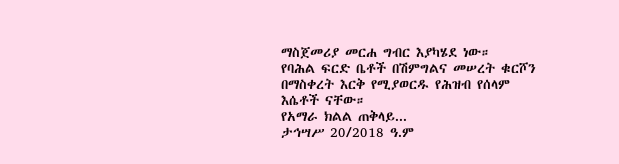ማስጀመሪያ መርሐ ግብር እያካሄደ ነው።
የባሕል ፍርድ ቤቶች በሽምግልና መሠረት ቁርሾን በማስቀረት እርቅ የሚያወርዱ የሕዝብ የሰላም እሴቶች ናቸው።
የአማራ ክልል ጠቅላይ...
ታኅሣሥ 20/2018 ዓ.ም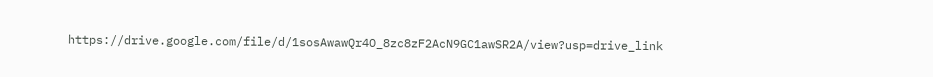https://drive.google.com/file/d/1sosAwawQr4O_8zc8zF2AcN9GC1awSR2A/view?usp=drive_link